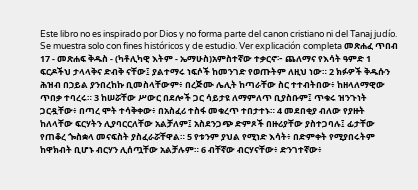Este libro no es inspirado por Dios y no forma parte del canon cristiano ni del Tanaj judío. Se muestra solo con fines históricos y de estudio. Ver explicación completa መጽሐፈ ጥበብ 17 - መጽሐፍ ቅዱስ - (ካቶሊካዊ እትም - ኤማሁስ)አምስተኛው ተቃርኖ፦ ጨለማና የእሳት ዓምድ 1 ፍርዶችህ ታላላቅና ድብቅ ናቸው፤ ያልተማሩ ነፍሶች ከመንገድ የወጡትም ለዚህ ነው። 2 ክፉዎች ቅዱሱን ሕዝብ በኃይል ያንበረከኩ ቢመስላቸውም፥ በረጅሙ ሌሊት ከጣራቸው ስር ተተብትበው፥ ከዘላለማዊው ጥበቃ ተባረሩ። 3 ከሠሯቸው ሥውር በደሎች ጋር ሳይታዩ ለማምለጥ ቢያስቡም፤ ጥቁሩ ዝንጉነት ጋርዷቸው፥ በጣረ ሞት ተሳቅቀው፥ በአስፈሪ ተስፋ መቁረጥ ተበታተኑ። 4 መደበቂያ ብለው የያዙት ከለላቸው ፍርሃትን ሊያባርርለቸው አልቻለም፤ አስደንጋጭ ድምጾች በዙሪያቸው ያስተጋባሉ፤ ፊታቸው የጠቆረ ጐስቋላ መናፍስት ያስፈራሯቸዋል። 5 የቱንም ያህል የሚነድ እሳት፥ በድምቀት የሚያበሩትም ከዋክብት ቢሆኑ ብርሃን ሊሰጧቸው አልቻሉም። 6 ብቸኛው ብርሃናቸው፥ ድንገተኛው፥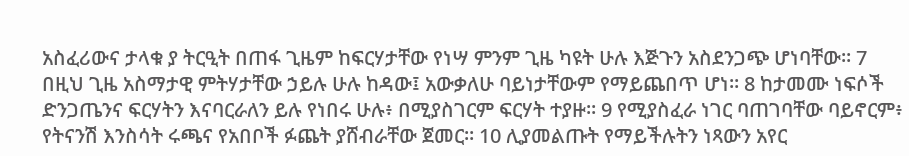አስፈሪውና ታላቁ ያ ትርዒት በጠፋ ጊዜም ከፍርሃታቸው የነሣ ምንም ጊዜ ካዩት ሁሉ እጅጉን አስደንጋጭ ሆነባቸው። 7 በዚህ ጊዜ አስማታዊ ምትሃታቸው ኃይሉ ሁሉ ከዳው፤ አውቃለሁ ባይነታቸውም የማይጨበጥ ሆነ። 8 ከታመሙ ነፍሶች ድንጋጤንና ፍርሃትን እናባርራለን ይሉ የነበሩ ሁሉ፥ በሚያስገርም ፍርሃት ተያዙ። 9 የሚያስፈራ ነገር ባጠገባቸው ባይኖርም፥ የትናንሽ እንስሳት ሩጫና የአበቦች ፉጨት ያሸብራቸው ጀመር። 10 ሊያመልጡት የማይችሉትን ነጻውን አየር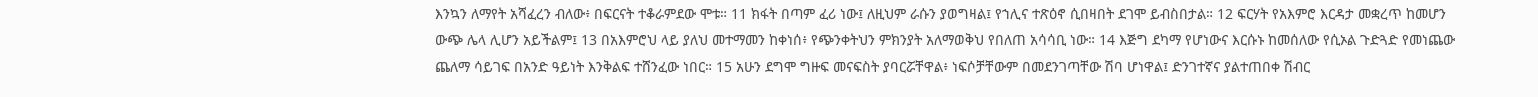እንኳን ለማየት አሻፈረን ብለው፥ በፍርናት ተቆራምደው ሞቱ። 11 ክፋት በጣም ፈሪ ነው፤ ለዚህም ራሱን ያወግዛል፤ የኀሊና ተጽዕኖ ሲበዛበት ደገሞ ይብስበታል። 12 ፍርሃት የአእምሮ እርዳታ መቋረጥ ከመሆን ውጭ ሌላ ሊሆን አይችልም፤ 13 በአእምሮህ ላይ ያለህ መተማመን ከቀነሰ፥ የጭንቀትህን ምክንያት አለማወቅህ የበለጠ አሳሳቢ ነው። 14 እጅግ ደካማ የሆነውና እርሱኑ ከመሰለው የሲኦል ጉድጓድ የመነጨው ጨለማ ሳይገፍ በአንድ ዓይነት እንቅልፍ ተሸንፈው ነበር። 15 አሁን ደግሞ ግዙፍ መናፍስት ያባርሯቸዋል፥ ነፍሶቻቸውም በመደንገጣቸው ሽባ ሆነዋል፤ ድንገተኛና ያልተጠበቀ ሽብር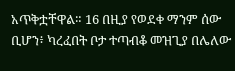አጥቅቷቸዋል። 16 በዚያ የወደቀ ማንም ሰው ቢሆን፥ ካረፈበት ቦታ ተጣብቆ መዝጊያ በሌለው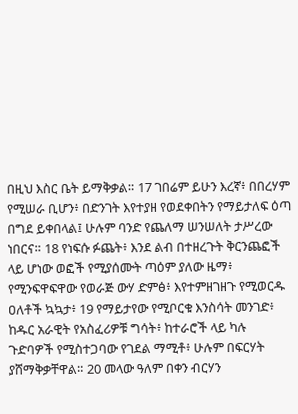በዚህ እስር ቤት ይማቅቃል። 17 ገበሬም ይሁን እረኛ፥ በበረሃም የሚሠራ ቢሆን፥ በድንገት እየተያዘ የወደቀበትን የማይታለፍ ዕጣ በግደ ይቀበላል፤ ሁሉም ባንድ የጨለማ ሠንሠለት ታሥረው ነበርና። 18 የነፍሱ ፉጨት፥ እንደ ልብ በተዘረጉት ቅርንጨፎች ላይ ሆነው ወፎች የሚያሰሙት ጣዕም ያለው ዜማ፥ የሚንፍዋፍዋው የወራጅ ውሃ ድምፅ፥ እየተምዘገዘጉ የሚወርዱ ዐለቶች ኳኳታ፥ 19 የማይታየው የሚቦርቁ እንስሳት መንገድ፥ ከዱር አራዊት የአስፈሪዎቹ ግሳት፥ ከተራሮች ላይ ካሉ ጉድባዎች የሚስተጋባው የገደል ማሚቶ፥ ሁሉም በፍርሃት ያሸማቅቃቸዋል። 20 መላው ዓለም በቀን ብርሃን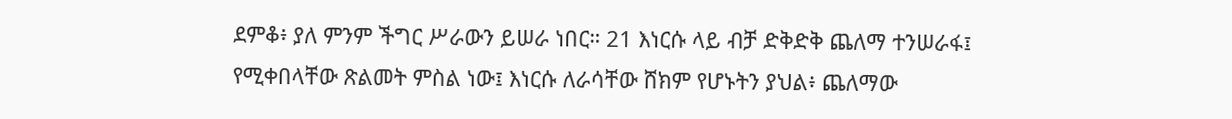ደምቆ፥ ያለ ምንም ችግር ሥራውን ይሠራ ነበር። 21 እነርሱ ላይ ብቻ ድቅድቅ ጨለማ ተንሠራፋ፤ የሚቀበላቸው ጽልመት ምስል ነው፤ እነርሱ ለራሳቸው ሸክም የሆኑትን ያህል፥ ጨለማው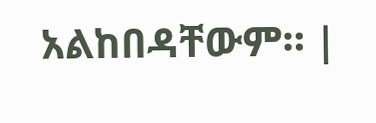አልከበዳቸውም። |